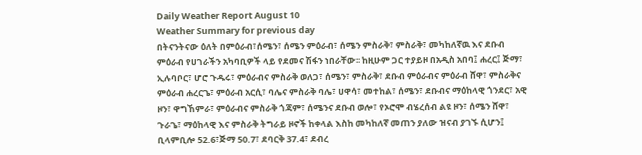Daily Weather Report August 10
Weather Summary for previous day
በትናንትናው ዕለት በምዕራብ፣ሰሜን፣ ሰሜን ምዕራብ፣ ሰሜን ምስራቅ፣ ምስራቅ፣ መካከለኛዉ እና ደቡብ ምዕራብ የሀገራችን አካባቢዎች ላይ የደመና ሽፋን ነበራቸው፡፡ ከዚሁም ጋር ተያይዞ በአዲስ አበባ፤ ሐረር፤ ጅማ፣ ኢሉባቦር፣ ሆሮ ጉዱሩ፣ ምዕራብና ምስራቅ ወለጋ፣ ሰሜን፣ ምስራቅ፣ ደቡብ ምዕራብና ምዕራብ ሸዋ፣ ምስራቅና ምዕራብ ሐረርጌ፣ ምዕራብ አርሲ፣ ባሌና ምስራቅ ባሌ፣ ሀዋሳ፣ መተከል፣ ሰሜን፣ ደቡብና ማዕከላዊ ጎንደር፣ አዊ ዞን፣ ዋግኸምራ፣ ምዕራብና ምስራቅ ጎጃም፣ ሰሜንና ደቡብ ወሎ፣ የኦሮሞ ብሄረሰብ ልዩ ዞን፣ ሰሜን ሸዋ፣ ጉራጌ፣ ማዕከላዊ እና ምስራቅ ትግራይ ዞኖች ከቀላል እስከ መካከለኛ መጠን ያለው ዝናብ ያገኙ ሲሆን፤ ቢላምቢሎ 52.6፣ጅማ 50.7፣ ደባርቅ 37.4፣ ደብረ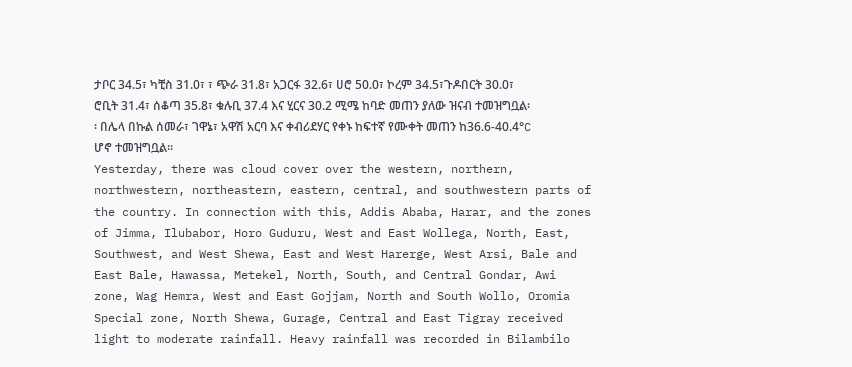ታቦር 34.5፣ ካቺስ 31.0፣ ፣ ጭራ 31.8፣ አጋርፋ 32.6፣ ሀሮ 50.0፣ ኮረም 34.5፣ጉዶበርት 30.0፣ ሮቢት 31.4፣ ሰቆጣ 35.8፣ ቁሉቢ 37.4 እና ሂርና 30.2 ሚሜ ከባድ መጠን ያለው ዝናብ ተመዝግቧል፡፡ በሌላ በኩል ሰመራ፣ ገዋኔ፣ አዋሽ አርባ እና ቀብሪደሃር የቀኑ ከፍተኛ የሙቀት መጠን ከ36.6-40.4°C ሆኖ ተመዝግቧል፡፡
Yesterday, there was cloud cover over the western, northern, northwestern, northeastern, eastern, central, and southwestern parts of the country. In connection with this, Addis Ababa, Harar, and the zones of Jimma, Ilubabor, Horo Guduru, West and East Wollega, North, East, Southwest, and West Shewa, East and West Harerge, West Arsi, Bale and East Bale, Hawassa, Metekel, North, South, and Central Gondar, Awi zone, Wag Hemra, West and East Gojjam, North and South Wollo, Oromia Special zone, North Shewa, Gurage, Central and East Tigray received light to moderate rainfall. Heavy rainfall was recorded in Bilambilo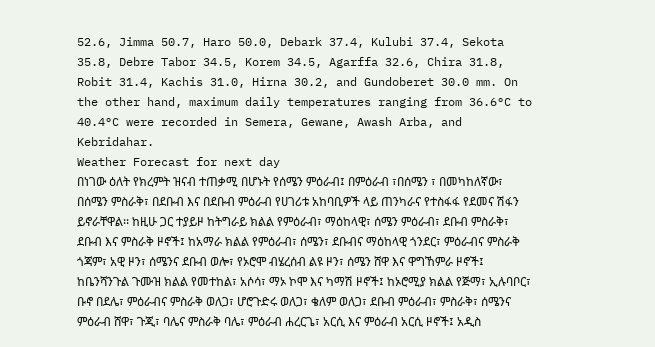52.6, Jimma 50.7, Haro 50.0, Debark 37.4, Kulubi 37.4, Sekota 35.8, Debre Tabor 34.5, Korem 34.5, Agarffa 32.6, Chira 31.8, Robit 31.4, Kachis 31.0, Hirna 30.2, and Gundoberet 30.0 mm. On the other hand, maximum daily temperatures ranging from 36.6°C to 40.4°C were recorded in Semera, Gewane, Awash Arba, and Kebridahar.
Weather Forecast for next day
በነገው ዕለት የክረምት ዝናብ ተጠቃሚ በሆኑት የሰሜን ምዕራብ፤ በምዕራብ ፣በሰሜን ፣ በመካከለኛው፣ በሰሜን ምስራቅ፣ በደቡብ እና በደቡብ ምዕራብ የሀገሪቱ አከባቢዎች ላይ ጠንካራና የተስፋፋ የደመና ሽፋን ይኖራቸዋል፡፡ ከዚሁ ጋር ተያይዞ ከትግራይ ክልል የምዕራብ፣ ማዕከላዊ፣ ሰሜን ምዕራብ፣ ደቡብ ምስራቅ፣ ደቡብ እና ምስራቅ ዞኖች፤ ከአማራ ክልል የምዕራብ፣ ሰሜን፣ ደቡብና ማዕከላዊ ጎንደር፣ ምዕራብና ምስራቅ ጎጃም፣ አዊ ዞን፣ ሰሜንና ደቡብ ወሎ፣ የኦሮሞ ብሄረሰብ ልዩ ዞን፣ ሰሜን ሸዋ እና ዋግኸምራ ዞኖች፤ ከቤንሻንጉል ጉሙዝ ክልል የመተከል፣ አሶሳ፣ ማኦ ኮሞ እና ካማሽ ዞኖች፤ ከኦሮሚያ ክልል የጅማ፣ ኢሉባቦር፣ ቡኖ በደሌ፣ ምዕራብና ምስራቅ ወለጋ፣ ሆሮጉድሩ ወለጋ፣ ቄለም ወለጋ፣ ደቡብ ምዕራብ፣ ምስራቅ፣ ሰሜንና ምዕራብ ሸዋ፣ ጉጂ፣ ባሌና ምስራቅ ባሌ፣ ምዕራብ ሐረርጌ፣ አርሲ እና ምዕራብ አርሲ ዞኖች፤ አዲስ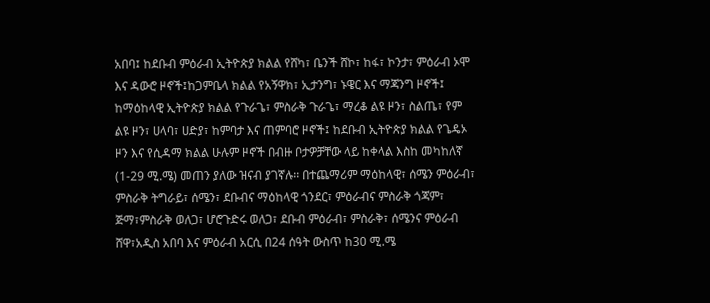አበባ፤ ከደቡብ ምዕራብ ኢትዮጵያ ክልል የሸካ፣ ቤንች ሸኮ፣ ከፋ፣ ኮንታ፣ ምዕራብ ኦሞ እና ዳውሮ ዞኖች፤ከጋምቤላ ክልል የአኝዋክ፣ ኢታንግ፣ ኑዌር እና ማጃንግ ዞኖች፤ ከማዕከላዊ ኢትዮጵያ ክልል የጉራጌ፣ ምስራቅ ጉራጌ፣ ማረቆ ልዩ ዞን፣ ስልጤ፣ የም ልዩ ዞን፣ ሀላባ፣ ሀድያ፣ ከምባታ እና ጠምባሮ ዞኖች፤ ከደቡብ ኢትዮጵያ ክልል የጌዴኦ ዞን እና የሲዳማ ክልል ሁሉም ዞኖች በብዙ ቦታዎቻቸው ላይ ከቀላል እስከ መካከለኛ (1-29 ሚ.ሜ) መጠን ያለው ዝናብ ያገኛሉ፡፡ በተጨማሪም ማዕከላዊ፣ ሰሜን ምዕራብ፣ ምስራቅ ትግራይ፣ ሰሜን፣ ደቡብና ማዕከላዊ ጎንደር፣ ምዕራብና ምስራቅ ጎጃም፣ ጅማ፣ምስራቅ ወለጋ፣ ሆሮጉድሩ ወለጋ፣ ደቡብ ምዕራብ፣ ምስራቅ፣ ሰሜንና ምዕራብ ሸዋ፣አዲስ አበባ እና ምዕራብ አርሲ በ24 ሰዓት ውስጥ ከ30 ሚ.ሜ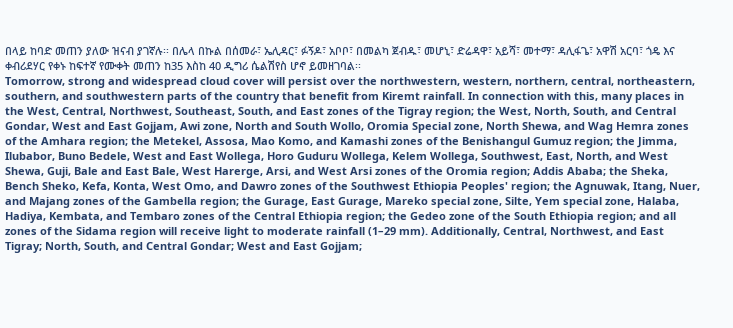በላይ ከባድ መጠን ያለው ዝናብ ያገኛሉ፡፡ በሌላ በኩል በሰመራ፣ ኤሊዳር፣ ፉኝዶ፣ አቦቦ፣ በመልካ ጀብዱ፣ መሆኒ፣ ድሬዳዋ፣ አይሻ፣ መተማ፣ ዳሊፋጌ፣ አዋሽ አርባ፣ ጎዴ እና ቀብሪደሃር የቀኑ ከፍተኛ የሙቀት መጠን ከ35 እስከ 40 ዲግሪ ሴልሽየስ ሆኖ ይመዘገባል፡፡
Tomorrow, strong and widespread cloud cover will persist over the northwestern, western, northern, central, northeastern, southern, and southwestern parts of the country that benefit from Kiremt rainfall. In connection with this, many places in the West, Central, Northwest, Southeast, South, and East zones of the Tigray region; the West, North, South, and Central Gondar, West and East Gojjam, Awi zone, North and South Wollo, Oromia Special zone, North Shewa, and Wag Hemra zones of the Amhara region; the Metekel, Assosa, Mao Komo, and Kamashi zones of the Benishangul Gumuz region; the Jimma, Ilubabor, Buno Bedele, West and East Wollega, Horo Guduru Wollega, Kelem Wollega, Southwest, East, North, and West Shewa, Guji, Bale and East Bale, West Harerge, Arsi, and West Arsi zones of the Oromia region; Addis Ababa; the Sheka, Bench Sheko, Kefa, Konta, West Omo, and Dawro zones of the Southwest Ethiopia Peoples' region; the Agnuwak, Itang, Nuer, and Majang zones of the Gambella region; the Gurage, East Gurage, Mareko special zone, Silte, Yem special zone, Halaba, Hadiya, Kembata, and Tembaro zones of the Central Ethiopia region; the Gedeo zone of the South Ethiopia region; and all zones of the Sidama region will receive light to moderate rainfall (1–29 mm). Additionally, Central, Northwest, and East Tigray; North, South, and Central Gondar; West and East Gojjam;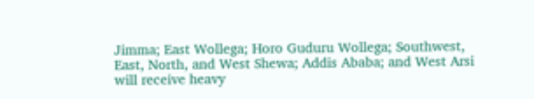Jimma; East Wollega; Horo Guduru Wollega; Southwest, East, North, and West Shewa; Addis Ababa; and West Arsi will receive heavy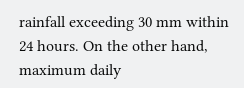rainfall exceeding 30 mm within 24 hours. On the other hand, maximum daily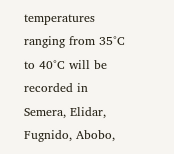temperatures ranging from 35°C to 40°C will be recorded in Semera, Elidar, Fugnido, Abobo,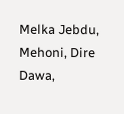Melka Jebdu, Mehoni, Dire Dawa,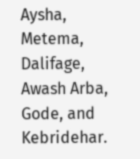Aysha, Metema, Dalifage, Awash Arba, Gode, and Kebridehar.